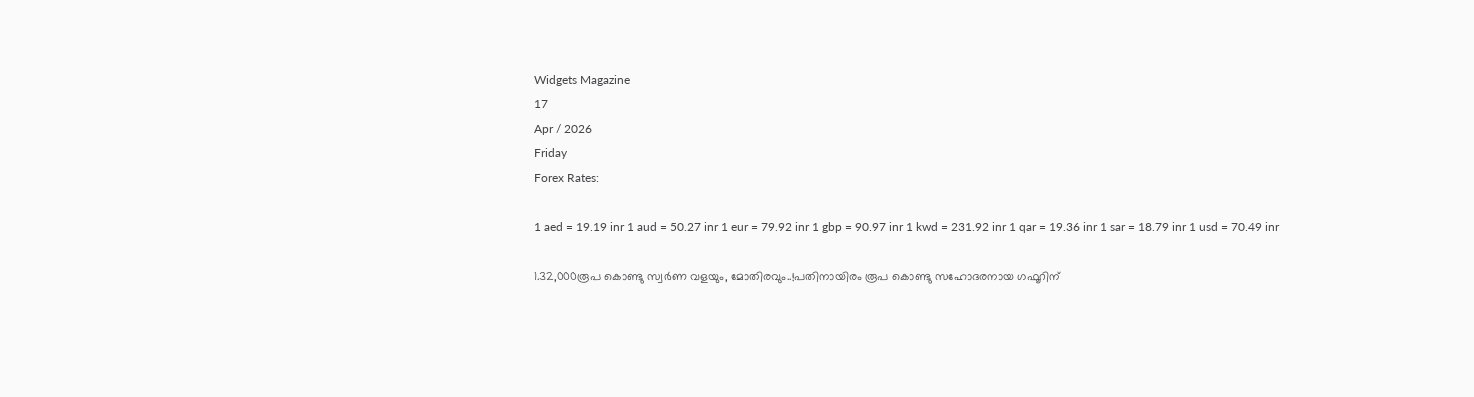Widgets Magazine
17
Apr / 2026
Friday
Forex Rates:

1 aed = 19.19 inr 1 aud = 50.27 inr 1 eur = 79.92 inr 1 gbp = 90.97 inr 1 kwd = 231.92 inr 1 qar = 19.36 inr 1 sar = 18.79 inr 1 usd = 70.49 inr

1.32,000രൂപ കൊണ്ടു സ്വർണ വളയും, മോതിരവും..!പതിനായിരം രൂപ കൊണ്ടു സഹോദരനായ ഗഫൂറിന്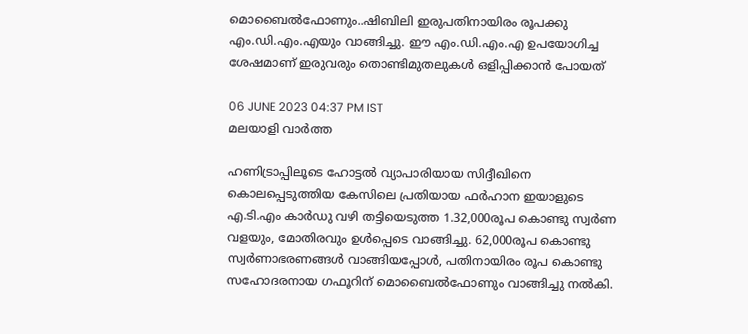മൊബൈൽഫോണും..ഷിബിലി ഇരുപതിനായിരം രൂപക്കു എം.ഡി.എം.എയും വാങ്ങിച്ചു. ഈ എം.ഡി.എം.എ ഉപയോഗിച്ച ശേഷമാണ് ഇരുവരും തൊണ്ടിമുതലുകൾ ഒളിപ്പിക്കാൻ പോയത്

06 JUNE 2023 04:37 PM IST
മലയാളി വാര്‍ത്ത

ഹണിട്രാപ്പിലൂടെ ഹോട്ടൽ വ്യാപാരിയായ സിദ്ദീഖിനെ കൊലപ്പെടുത്തിയ കേസിലെ പ്രതിയായ ഫർഹാന ഇയാളുടെ എ.ടി.എം കാർഡു വഴി തട്ടിയെടുത്ത 1.32,000രൂപ കൊണ്ടു സ്വർണ വളയും, മോതിരവും ഉൾപ്പെടെ വാങ്ങിച്ചു. 62,000രൂപ കൊണ്ടു സ്വർണാഭരണങ്ങൾ വാങ്ങിയപ്പോൾ, പതിനായിരം രൂപ കൊണ്ടു സഹോദരനായ ഗഫൂറിന് മൊബൈൽഫോണും വാങ്ങിച്ചു നൽകി.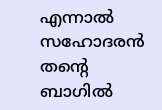എന്നാൽ സഹോദരൻ തന്റെ ബാഗിൽ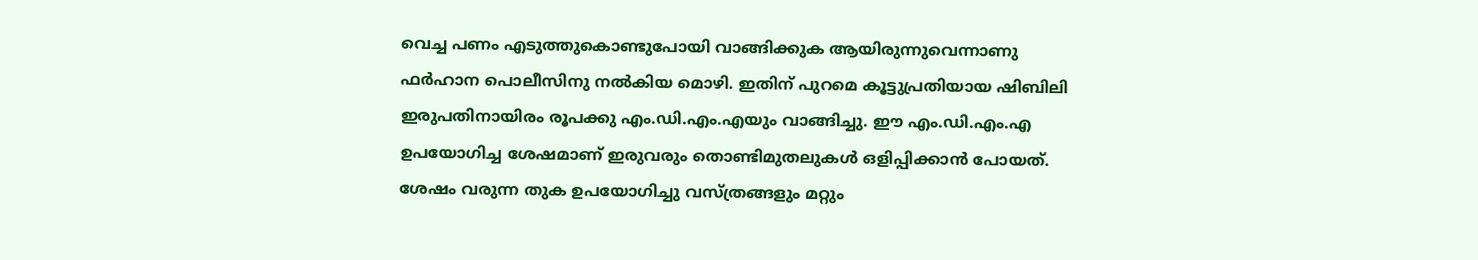വെച്ച പണം എടുത്തുകൊണ്ടുപോയി വാങ്ങിക്കുക ആയിരുന്നുവെന്നാണു ഫർഹാന പൊലീസിനു നൽകിയ മൊഴി. ഇതിന് പുറമെ കൂട്ടുപ്രതിയായ ഷിബിലി ഇരുപതിനായിരം രൂപക്കു എം.ഡി.എം.എയും വാങ്ങിച്ചു. ഈ എം.ഡി.എം.എ ഉപയോഗിച്ച ശേഷമാണ് ഇരുവരും തൊണ്ടിമുതലുകൾ ഒളിപ്പിക്കാൻ പോയത്. ശേഷം വരുന്ന തുക ഉപയോഗിച്ചു വസ്ത്രങ്ങളും മറ്റും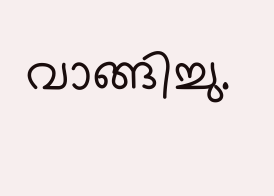വാങ്ങിച്ചു.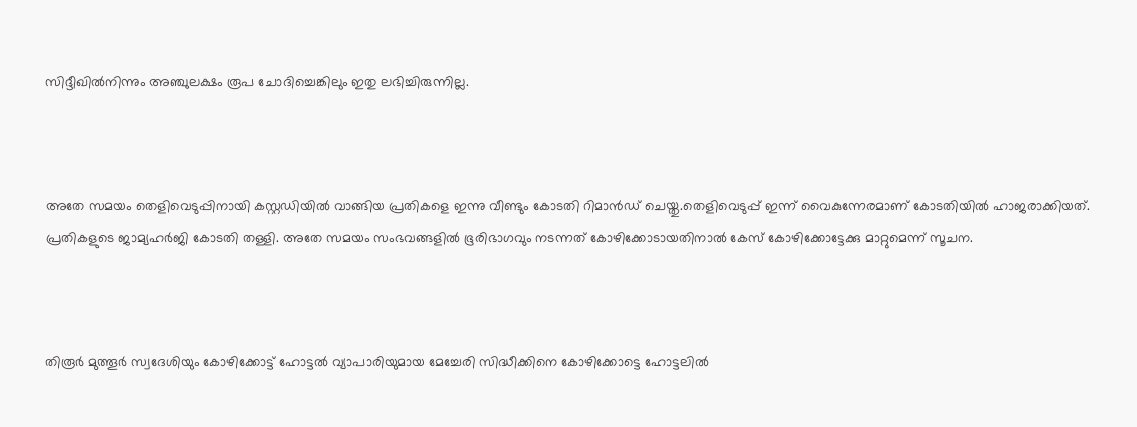സിദ്ദീഖിൽനിന്നും അഞ്ചുലക്ഷം രൂപ ചോദിച്ചെങ്കിലും ഇതു ലഭിച്ചിരുന്നില്ല.



അതേ സമയം തെളിവെടുപ്പിനായി കസ്റ്റഡിയിൽ വാങ്ങിയ പ്രതികളെ ഇന്നു വീണ്ടും കോടതി റിമാൻഡ് ചെയ്തു.തെളിവെടുപ്പ് ഇന്ന് വൈകുന്നേരമാണ് കോടതിയിൽ ഹാജരാക്കിയത്. പ്രതികളുടെ ജാമ്യഹർജി കോടതി തള്ളി. അതേ സമയം സംഭവങ്ങളിൽ ഭൂരിഭാഗവും നടന്നത് കോഴിക്കോടായതിനാൽ കേസ് കോഴിക്കോട്ടേക്കു മാറ്റുമെന്ന് സൂചന.



തിരൂർ മുത്തൂർ സ്വദേശിയും കോഴിക്കോട്ട് ഹോട്ടൽ വ്യാപാരിയുമായ മേച്ചേരി സിദ്ധീക്കിനെ കോഴിക്കോട്ടെ ഹോട്ടലിൽ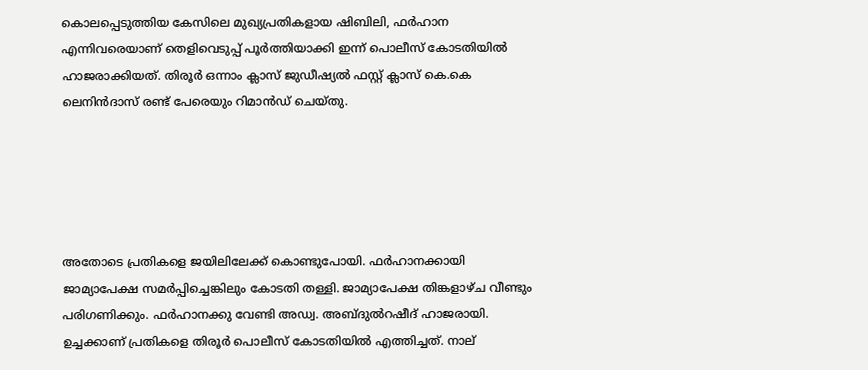കൊലപ്പെടുത്തിയ കേസിലെ മുഖ്യപ്രതികളായ ഷിബിലി, ഫർഹാന എന്നിവരെയാണ് തെളിവെടുപ്പ് പൂർത്തിയാക്കി ഇന്ന് പൊലീസ് കോടതിയിൽ ഹാജരാക്കിയത്. തിരൂർ ഒന്നാം ക്ലാസ് ജുഡീഷ്യൽ ഫസ്റ്റ് ക്ലാസ് കെ.കെ ലെനിൻദാസ് രണ്ട് പേരെയും റിമാൻഡ് ചെയ്തു.





അതോടെ പ്രതികളെ ജയിലിലേക്ക് കൊണ്ടുപോയി. ഫർഹാനക്കായി ജാമ്യാപേക്ഷ സമർപ്പിച്ചെങ്കിലും കോടതി തള്ളി. ജാമ്യാപേക്ഷ തിങ്കളാഴ്ച വീണ്ടും പരിഗണിക്കും. ഫർഹാനക്കു വേണ്ടി അഡ്വ. അബ്ദുൽറഷീദ് ഹാജരായി. ഉച്ചക്കാണ് പ്രതികളെ തിരൂർ പൊലീസ് കോടതിയിൽ എത്തിച്ചത്. നാല്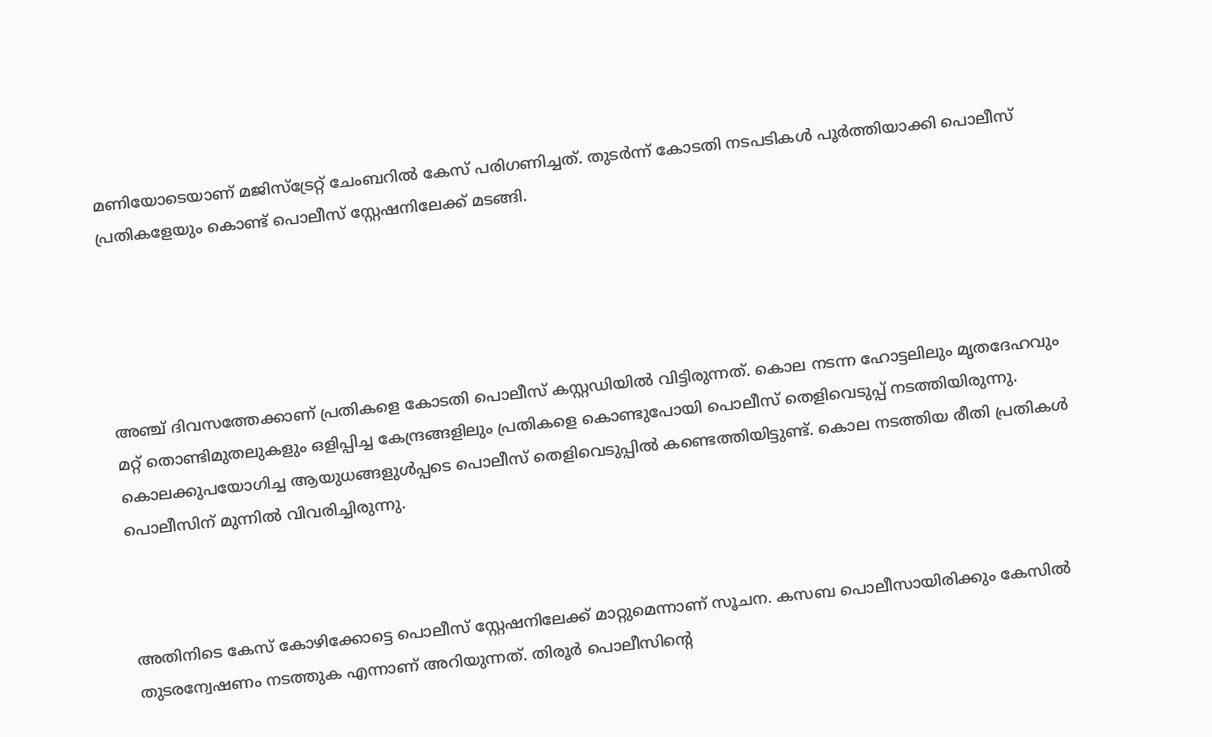മണിയോടെയാണ് മജിസ്‌ട്രേറ്റ് ചേംബറിൽ കേസ് പരിഗണിച്ചത്. തുടർന്ന് കോടതി നടപടികൾ പൂർത്തിയാക്കി പൊലീസ് പ്രതികളേയും കൊണ്ട് പൊലീസ് സ്റ്റേഷനിലേക്ക് മടങ്ങി.





അഞ്ച് ദിവസത്തേക്കാണ് പ്രതികളെ കോടതി പൊലീസ് കസ്റ്റഡിയിൽ വിട്ടിരുന്നത്. കൊല നടന്ന ഹോട്ടലിലും മൃതദേഹവും മറ്റ് തൊണ്ടിമുതലുകളും ഒളിപ്പിച്ച കേന്ദ്രങ്ങളിലും പ്രതികളെ കൊണ്ടുപോയി പൊലീസ് തെളിവെടുപ്പ് നടത്തിയിരുന്നു. കൊലക്കുപയോഗിച്ച ആയുധങ്ങളുൾപ്പടെ പൊലീസ് തെളിവെടുപ്പിൽ കണ്ടെത്തിയിട്ടുണ്ട്. കൊല നടത്തിയ രീതി പ്രതികൾ പൊലീസിന് മുന്നിൽ വിവരിച്ചിരുന്നു.



അതിനിടെ കേസ് കോഴിക്കോട്ടെ പൊലീസ് സ്റ്റേഷനിലേക്ക് മാറ്റുമെന്നാണ് സൂചന. കസബ പൊലീസായിരിക്കും കേസിൽ തുടരന്വേഷണം നടത്തുക എന്നാണ് അറിയുന്നത്. തിരൂർ പൊലീസിന്റെ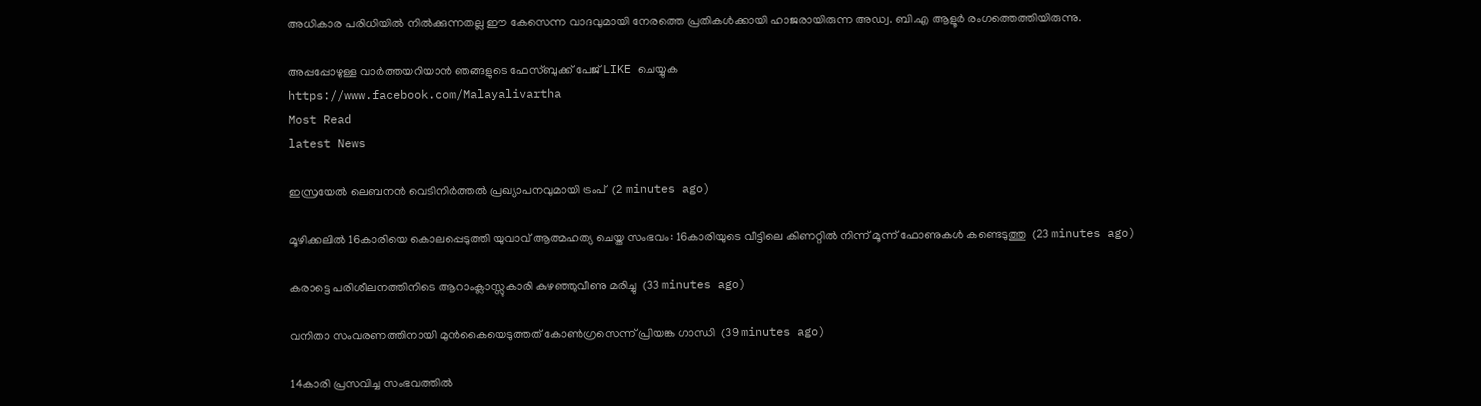അധികാര പരിധിയിൽ നിൽക്കുന്നതല്ല ഈ കേസെന്ന വാദവുമായി നേരത്തെ പ്രതികൾക്കായി ഹാജരായിരുന്ന അഡ്വ. ബി.എ ആളൂർ രംഗത്തെത്തിയിരുന്നു.

അപ്പപ്പോഴുള്ള വാര്‍ത്തയറിയാന്‍ ഞങ്ങളുടെ ഫേസ്‌ബുക്ക്‌ പേജ് LIKE ചെയ്യുക
https://www.facebook.com/Malayalivartha
Most Read
latest News

ഇസ്രയേല്‍ ലെബനന്‍ വെടിനിര്‍ത്തല്‍ പ്രഖ്യാപനവുമായി ട്രംപ്  (2 minutes ago)

മൂഴിക്കലില്‍ 16കാരിയെ കൊലപ്പെടുത്തി യുവാവ് ആത്മഹത്യ ചെയ്ത സംഭവം: 16കാരിയുടെ വീട്ടിലെ കിണറ്റില്‍ നിന്ന് മൂന്ന് ഫോണുകള്‍ കണ്ടെടുത്തു  (23 minutes ago)

കരാട്ടെ പരിശീലനത്തിനിടെ ആറാംക്ലാസ്സുകാരി കുഴഞ്ഞുവീണു മരിച്ചു  (33 minutes ago)

വനിതാ സംവരണത്തിനായി മുന്‍കൈയെടുത്തത് കോണ്‍ഗ്രസെന്ന് പ്രിയങ്ക ഗാന്ധി  (39 minutes ago)

14കാരി പ്രസവിച്ച സംഭവത്തില്‍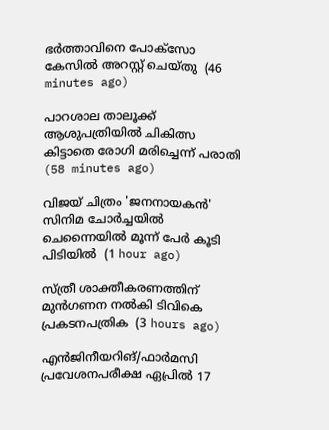ഭര്‍ത്താവിനെ പോക്‌സോ കേസില്‍ അറസ്റ്റ് ചെയ്തു  (46 minutes ago)

പാറശാല താലൂക്ക് ആശുപത്രിയില്‍ ചികിത്സ കിട്ടാതെ രോഗി മരിച്ചെന്ന് പരാതി  (58 minutes ago)

വിജയ് ചിത്രം 'ജനനായകന്‍' സിനിമ ചോര്‍ച്ചയില്‍ ചെന്നൈയില്‍ മൂന്ന് പേര്‍ കൂടി പിടിയില്‍  (1 hour ago)

സ്ത്രീ ശാക്തീകരണത്തിന് മുന്‍ഗണന നല്‍കി ടിവികെ പ്രകടനപത്രിക  (3 hours ago)

എന്‍ജിനീയറിങ്/ഫാര്‍മസി പ്രവേശനപരീക്ഷ ഏപ്രില്‍ 17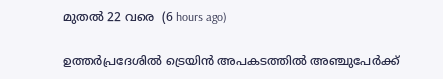മുതല്‍ 22 വരെ  (6 hours ago)

ഉത്തര്‍പ്രദേശില്‍ ട്രെയിന്‍ അപകടത്തില്‍ അഞ്ചുപേര്‍ക്ക്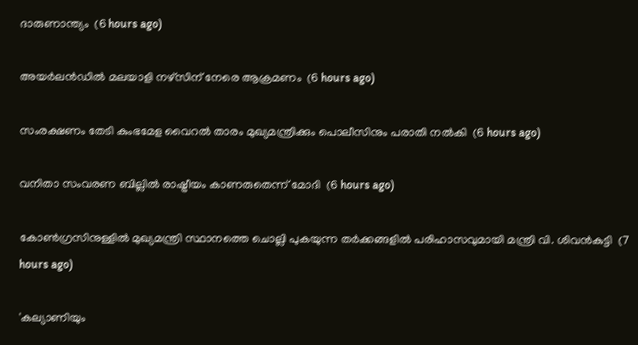ദാരുണാന്ത്യം  (6 hours ago)

അയര്‍ലന്‍ഡില്‍ മലയാളി നഴ്‌സിന് നേരെ ആക്രമണം  (6 hours ago)

സംരക്ഷണം തേടി കുംഭമേള വൈറല്‍ താരം മുഖ്യമന്ത്രിക്കും പൊലീസിനും പരാതി നല്‍കി  (6 hours ago)

വനിതാ സംവരണ ബില്ലില്‍ രാഷ്ട്രീയം കാണരുതെന്ന് മോദി  (6 hours ago)

കോണ്‍ഗ്രസിനുള്ളില്‍ മുഖ്യമന്ത്രി സ്ഥാനത്തെ ചൊല്ലി പുകയുന്ന തര്‍ക്കങ്ങളില്‍ പരിഹാസവുമായി മന്ത്രി വി. ശിവന്‍കുട്ടി  (7 hours ago)

'കല്യാണിയും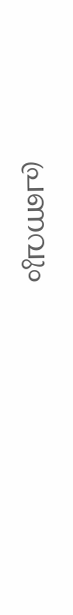പ്രണവും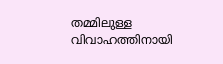തമ്മിലുള്ള വിവാഹത്തിനായി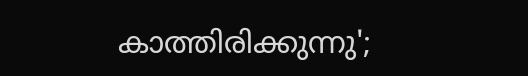കാത്തിരിക്കുന്നു';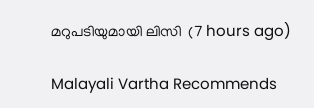മറുപടിയുമായി ലിസി  (7 hours ago)

Malayali Vartha Recommends